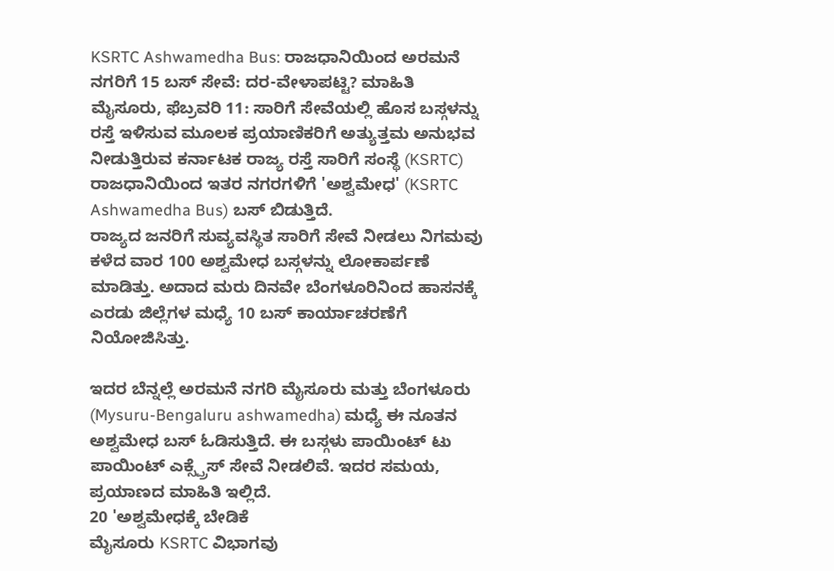KSRTC Ashwamedha Bus: ರಾಜಧಾನಿಯಿಂದ ಅರಮನೆ ನಗರಿಗೆ 15 ಬಸ್ ಸೇವೆ: ದರ-ವೇಳಾಪಟ್ಟಿ? ಮಾಹಿತಿ
ಮೈಸೂರು, ಫೆಬ್ರವರಿ 11: ಸಾರಿಗೆ ಸೇವೆಯಲ್ಲಿ ಹೊಸ ಬಸ್ಗಳನ್ನು ರಸ್ತೆ ಇಳಿಸುವ ಮೂಲಕ ಪ್ರಯಾಣಿಕರಿಗೆ ಅತ್ಯುತ್ತಮ ಅನುಭವ ನೀಡುತ್ತಿರುವ ಕರ್ನಾಟಕ ರಾಜ್ಯ ರಸ್ತೆ ಸಾರಿಗೆ ಸಂಸ್ಥೆ (KSRTC) ರಾಜಧಾನಿಯಿಂದ ಇತರ ನಗರಗಳಿಗೆ 'ಅಶ್ವಮೇಧ' (KSRTC Ashwamedha Bus) ಬಸ್ ಬಿಡುತ್ತಿದೆ.
ರಾಜ್ಯದ ಜನರಿಗೆ ಸುವ್ಯವಸ್ಥಿತ ಸಾರಿಗೆ ಸೇವೆ ನೀಡಲು ನಿಗಮವು ಕಳೆದ ವಾರ 100 ಅಶ್ವಮೇಧ ಬಸ್ಗಳನ್ನು ಲೋಕಾರ್ಪಣೆ ಮಾಡಿತ್ತು. ಅದಾದ ಮರು ದಿನವೇ ಬೆಂಗಳೂರಿನಿಂದ ಹಾಸನಕ್ಕೆ ಎರಡು ಜಿಲ್ಲೆಗಳ ಮಧ್ಯೆ 10 ಬಸ್ ಕಾರ್ಯಾಚರಣೆಗೆ ನಿಯೋಜಿಸಿತ್ತು.

ಇದರ ಬೆನ್ನಲ್ಲೆ ಅರಮನೆ ನಗರಿ ಮೈಸೂರು ಮತ್ತು ಬೆಂಗಳೂರು (Mysuru-Bengaluru ashwamedha) ಮಧ್ಯೆ ಈ ನೂತನ ಅಶ್ವಮೇಧ ಬಸ್ ಓಡಿಸುತ್ತಿದೆ. ಈ ಬಸ್ಗಳು ಪಾಯಿಂಟ್ ಟು ಪಾಯಿಂಟ್ ಎಕ್ಸ್ಪ್ರೆಸ್ ಸೇವೆ ನೀಡಲಿವೆ. ಇದರ ಸಮಯ, ಪ್ರಯಾಣದ ಮಾಹಿತಿ ಇಲ್ಲಿದೆ.
20 'ಅಶ್ವಮೇಧಕ್ಕೆ ಬೇಡಿಕೆ
ಮೈಸೂರು KSRTC ವಿಭಾಗವು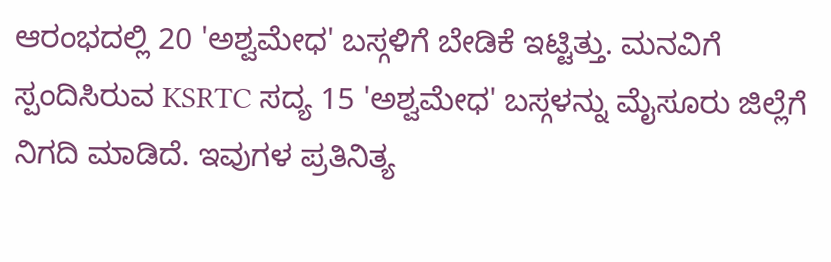ಆರಂಭದಲ್ಲಿ 20 'ಅಶ್ವಮೇಧ' ಬಸ್ಗಳಿಗೆ ಬೇಡಿಕೆ ಇಟ್ಟಿತ್ತು. ಮನವಿಗೆ ಸ್ಪಂದಿಸಿರುವ KSRTC ಸದ್ಯ 15 'ಅಶ್ವಮೇಧ' ಬಸ್ಗಳನ್ನು ಮೈಸೂರು ಜಿಲ್ಲೆಗೆ ನಿಗದಿ ಮಾಡಿದೆ. ಇವುಗಳ ಪ್ರತಿನಿತ್ಯ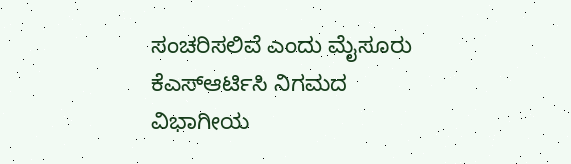ಸಂಚರಿಸಲಿವೆ ಎಂದು ಮೈಸೂರು ಕೆಎಸ್ಆರ್ಟಿಸಿ ನಿಗಮದ ವಿಭಾಗೀಯ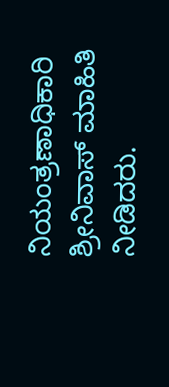ನಿಯಂತ್ರಣಾಧಿಕಾರಿ ಶ್ರೀನಿವಾಸ್ ಮಾಹಿತಿ ನೀಡಿದರು.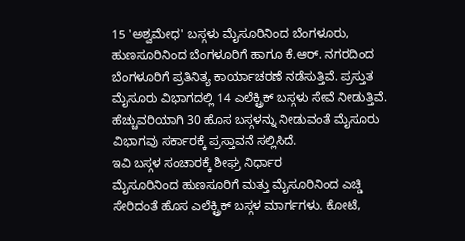15 'ಅಶ್ವಮೇಧ' ಬಸ್ಗಳು ಮೈಸೂರಿನಿಂದ ಬೆಂಗಳೂರು, ಹುಣಸೂರಿನಿಂದ ಬೆಂಗಳೂರಿಗೆ ಹಾಗೂ ಕೆ.ಆರ್. ನಗರದಿಂದ ಬೆಂಗಳೂರಿಗೆ ಪ್ರತಿನಿತ್ಯ ಕಾರ್ಯಾಚರಣೆ ನಡೆಸುತ್ತಿವೆ. ಪ್ರಸ್ತುತ ಮೈಸೂರು ವಿಭಾಗದಲ್ಲಿ 14 ಎಲೆಕ್ಟ್ರಿಕ್ ಬಸ್ಗಳು ಸೇವೆ ನೀಡುತ್ತಿವೆ. ಹೆಚ್ಚುವರಿಯಾಗಿ 30 ಹೊಸ ಬಸ್ಗಳನ್ನು ನೀಡುವಂತೆ ಮೈಸೂರು ವಿಭಾಗವು ಸರ್ಕಾರಕ್ಕೆ ಪ್ರಸ್ತಾವನೆ ಸಲ್ಲಿಸಿದೆ.
ಇವಿ ಬಸ್ಗಳ ಸಂಚಾರಕ್ಕೆ ಶೀಘ್ರ ನಿರ್ಧಾರ
ಮೈಸೂರಿನಿಂದ ಹುಣಸೂರಿಗೆ ಮತ್ತು ಮೈಸೂರಿನಿಂದ ಎಚ್ಡಿ ಸೇರಿದಂತೆ ಹೊಸ ಎಲೆಕ್ಟ್ರಿಕ್ ಬಸ್ಗಳ ಮಾರ್ಗಗಳು. ಕೋಟೆ,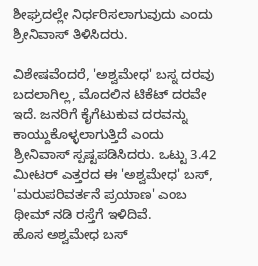ಶೀಘ್ರದಲ್ಲೇ ನಿರ್ಧರಿಸಲಾಗುವುದು ಎಂದು ಶ್ರೀನಿವಾಸ್ ತಿಳಿಸಿದರು.

ವಿಶೇಷವೆಂದರೆ, 'ಅಶ್ವಮೇಧ' ಬಸ್ನ ದರವು ಬದಲಾಗಿಲ್ಲ, ಮೊದಲಿನ ಟಿಕೆಟ್ ದರವೇ ಇದೆ. ಜನರಿಗೆ ಕೈಗೆಟುಕುವ ದರವನ್ನು ಕಾಯ್ದುಕೊಳ್ಳಲಾಗುತ್ತಿದೆ ಎಂದು ಶ್ರೀನಿವಾಸ್ ಸ್ಪಷ್ಟಪಡಿಸಿದರು. ಒಟ್ಟು 3.42 ಮೀಟರ್ ಎತ್ತರದ ಈ 'ಅಶ್ವಮೇಧ' ಬಸ್, 'ಮರುಪರಿವರ್ತನೆ ಪ್ರಯಾಣ' ಎಂಬ ಥೀಮ್ ನಡಿ ರಸ್ತೆಗೆ ಇಳಿದಿವೆ.
ಹೊಸ ಅಶ್ವಮೇಧ ಬಸ್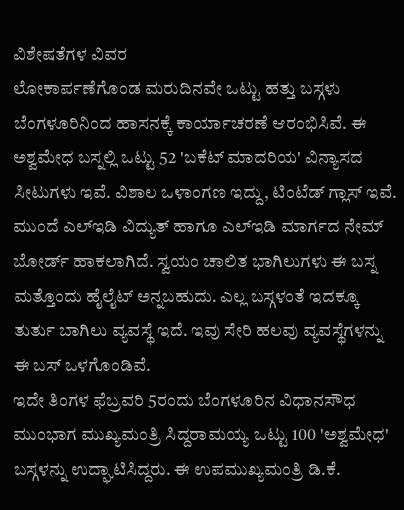ವಿಶೇಷತೆಗಳ ವಿವರ
ಲೋಕಾರ್ಪಣೆಗೊಂಡ ಮರುದಿನವೇ ಒಟ್ಟು ಹತ್ತು ಬಸ್ಗಳು ಬೆಂಗಳೂರಿನಿಂದ ಹಾಸನಕ್ಕೆ ಕಾರ್ಯಾಚರಣೆ ಆರಂಭಿಸಿವೆ. ಈ ಅಶ್ವಮೇಧ ಬಸ್ನಲ್ಲಿ ಒಟ್ಟು 52 'ಬಕೆಟ್ ಮಾದರಿಯ' ವಿನ್ಯಾಸದ ಸೀಟುಗಳು ಇವೆ. ವಿಶಾಲ ಒಳಾಂಗಣ ಇದ್ದು, ಟಿಂಟೆಡ್ ಗ್ಲಾಸ್ ಇವೆ. ಮುಂದೆ ಎಲ್ಇಡಿ ವಿದ್ಯುತ್ ಹಾಗೂ ಎಲ್ಇಡಿ ಮಾರ್ಗದ ನೇಮ್ ಬೋರ್ಡ್ ಹಾಕಲಾಗಿದೆ. ಸ್ವಯಂ ಚಾಲಿತ ಭಾಗಿಲುಗಳು ಈ ಬಸ್ನ ಮತ್ತೊಂದು ಹೈಲೈಟ್ ಅನ್ನಬಹುದು. ಎಲ್ಲ ಬಸ್ಗಳಂತೆ ಇದಕ್ಕೂ ತುರ್ತು ಬಾಗಿಲು ವ್ಯವಸ್ಥೆ ಇದೆ. ಇವು ಸೇರಿ ಹಲವು ವ್ಯವಸ್ಥೆಗಳನ್ನು ಈ ಬಸ್ ಒಳಗೊಂಡಿವೆ.
ಇದೇ ತಿಂಗಳ ಫೆಬ್ರವರಿ 5ರಂದು ಬೆಂಗಳೂರಿನ ವಿಧಾನಸೌಧ ಮುಂಭಾಗ ಮುಖ್ಯಮಂತ್ರಿ ಸಿದ್ದರಾಮಯ್ಯ ಒಟ್ಟು 100 'ಅಶ್ವಮೇಧ' ಬಸ್ಗಳನ್ನು ಉದ್ಘಾಟಿಸಿದ್ದರು. ಈ ಉಪಮುಖ್ಯಮಂತ್ರಿ ಡಿ.ಕೆ.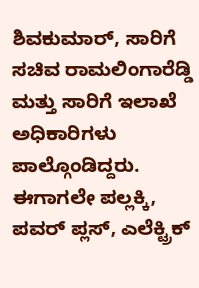ಶಿವಕುಮಾರ್, ಸಾರಿಗೆ ಸಚಿವ ರಾಮಲಿಂಗಾರೆಡ್ಡಿ ಮತ್ತು ಸಾರಿಗೆ ಇಲಾಖೆ ಅಧಿಕಾರಿಗಳು ಪಾಲ್ಗೊಂಡಿದ್ದರು.
ಈಗಾಗಲೇ ಪಲ್ಲಕ್ಕಿ, ಪವರ್ ಪ್ಲಸ್, ಎಲೆಕ್ಟ್ರಿಕ್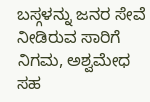ಬಸ್ಗಳನ್ನು ಜನರ ಸೇವೆ ನೀಡಿರುವ ಸಾರಿಗೆ ನಿಗಮ, ಅಶ್ವಮೇಧ ಸಹ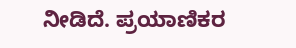ನೀಡಿದೆ. ಪ್ರಯಾಣಿಕರ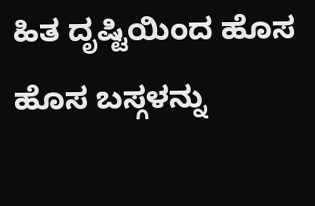ಹಿತ ದೃಷ್ಟಿಯಿಂದ ಹೊಸ ಹೊಸ ಬಸ್ಗಳನ್ನು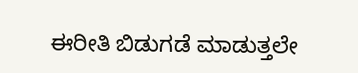ಈರೀತಿ ಬಿಡುಗಡೆ ಮಾಡುತ್ತಲೇ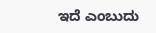ಇದೆ ಎಂಬುದು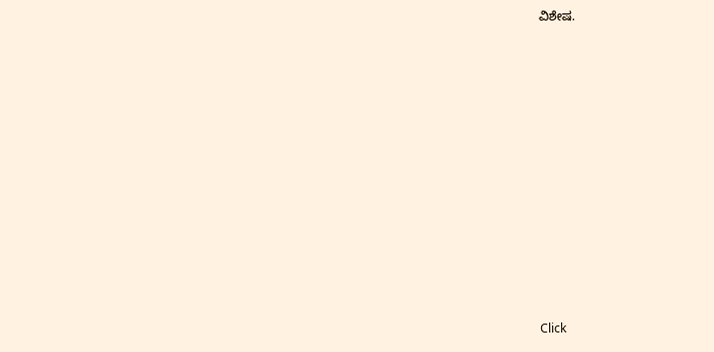ವಿಶೇಷ.












Click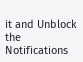it and Unblock the Notifications